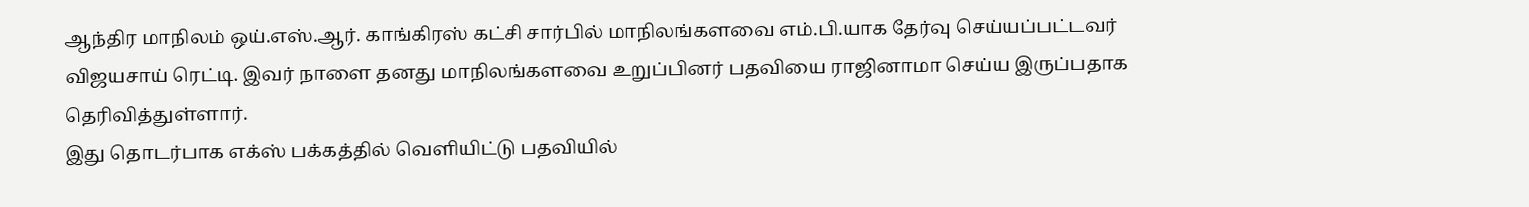ஆந்திர மாநிலம் ஒய்.எஸ்.ஆர். காங்கிரஸ் கட்சி சார்பில் மாநிலங்களவை எம்.பி.யாக தேர்வு செய்யப்பட்டவர் விஜயசாய் ரெட்டி. இவர் நாளை தனது மாநிலங்களவை உறுப்பினர் பதவியை ராஜினாமா செய்ய இருப்பதாக தெரிவித்துள்ளார்.
இது தொடர்பாக எக்ஸ் பக்கத்தில் வெளியிட்டு பதவியில்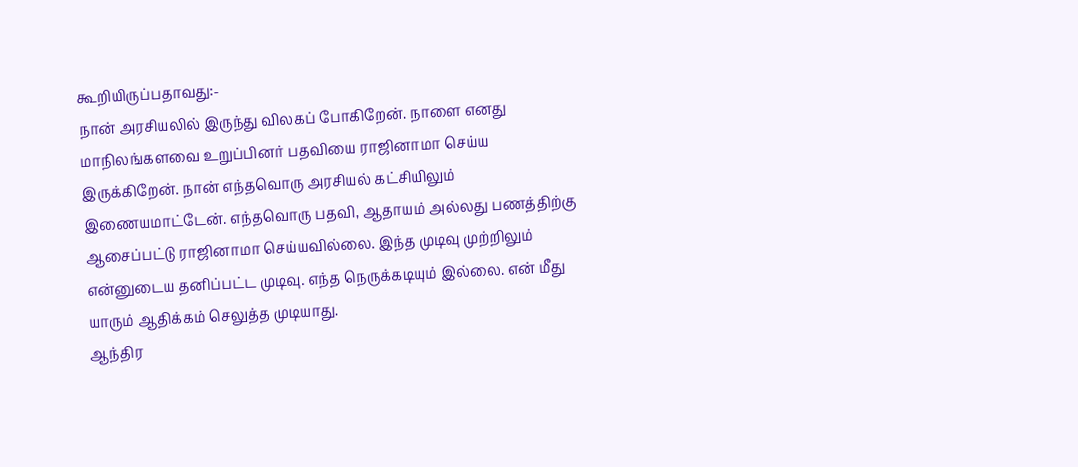கூறியிருப்பதாவது:-
நான் அரசியலில் இருந்து விலகப் போகிறேன். நாளை எனது மாநிலங்களவை உறுப்பினர் பதவியை ராஜினாமா செய்ய இருக்கிறேன். நான் எந்தவொரு அரசியல் கட்சியிலும் இணையமாட்டேன். எந்தவொரு பதவி, ஆதாயம் அல்லது பணத்திற்கு ஆசைப்பட்டு ராஜினாமா செய்யவில்லை. இந்த முடிவு முற்றிலும் என்னுடைய தனிப்பட்ட முடிவு. எந்த நெருக்கடியும் இல்லை. என் மீது யாரும் ஆதிக்கம் செலுத்த முடியாது.
ஆந்திர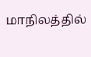மாநிலத்தில்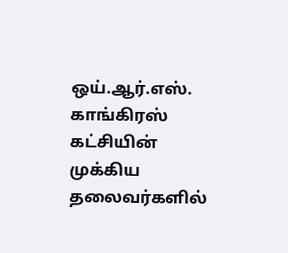ஒய்.ஆர்.எஸ். காங்கிரஸ் கட்சியின் முக்கிய தலைவர்களில்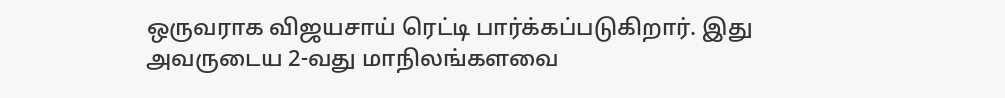ஒருவராக விஜயசாய் ரெட்டி பார்க்கப்படுகிறார். இது அவருடைய 2-வது மாநிலங்களவை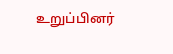உறுப்பினர்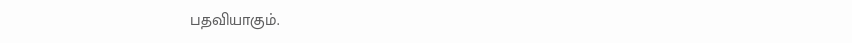பதவியாகும்.